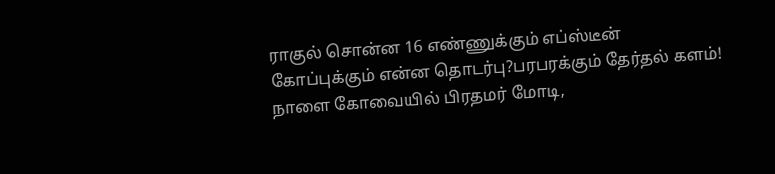ராகுல் சொன்ன 16 எண்ணுக்கும் எப்ஸ்டீன் கோப்புக்கும் என்ன தொடர்பு?பரபரக்கும் தேர்தல் களம்! நாளை கோவையில் பிரதமர் மோடி,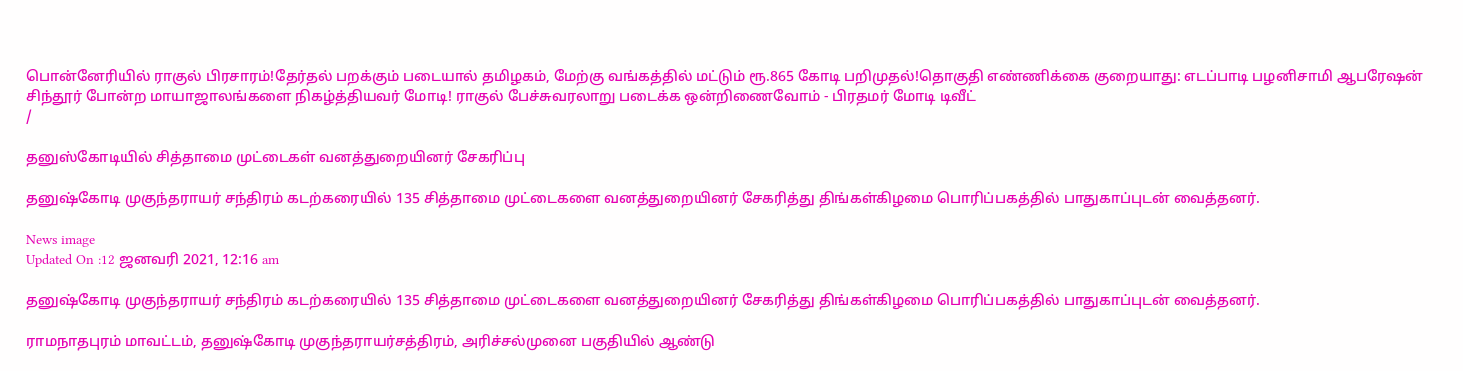பொன்னேரியில் ராகுல் பிரசாரம்!தேர்தல் பறக்கும் படையால் தமிழகம், மேற்கு வங்கத்தில் மட்டும் ரூ.865 கோடி பறிமுதல்!தொகுதி எண்ணிக்கை குறையாது: எடப்பாடி பழனிசாமி ஆபரேஷன் சிந்தூர் போன்ற மாயாஜாலங்களை நிகழ்த்தியவர் மோடி! ராகுல் பேச்சுவரலாறு படைக்க ஒன்றிணைவோம் - பிரதமர் மோடி டிவீட்
/

தனுஸ்கோடியில் சித்தாமை முட்டைகள் வனத்துறையினர் சேகரிப்பு

தனுஷ்கோடி முகுந்தராயர் சந்திரம் கடற்கரையில் 135 சித்தாமை முட்டைகளை வனத்துறையினர் சேகரித்து திங்கள்கிழமை பொரிப்பகத்தில் பாதுகாப்புடன் வைத்தனர்.

News image
Updated On :12 ஜனவரி 2021, 12:16 am

தனுஷ்கோடி முகுந்தராயர் சந்திரம் கடற்கரையில் 135 சித்தாமை முட்டைகளை வனத்துறையினர் சேகரித்து திங்கள்கிழமை பொரிப்பகத்தில் பாதுகாப்புடன் வைத்தனர்.

ராமநாதபுரம் மாவட்டம், தனுஷ்கோடி முகுந்தராயர்சத்திரம், அரிச்சல்முனை பகுதியில் ஆண்டு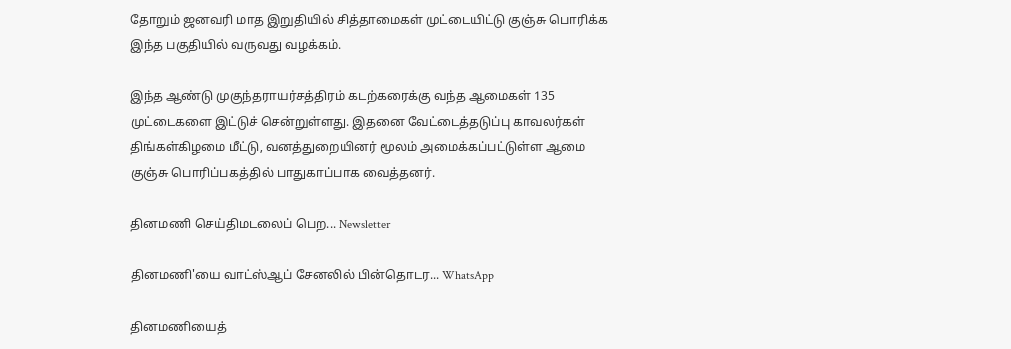தோறும் ஜனவரி மாத இறுதியில் சித்தாமைகள் முட்டையிட்டு குஞ்சு பொரிக்க இந்த பகுதியில் வருவது வழக்கம்.

இந்த ஆண்டு முகுந்தராயர்சத்திரம் கடற்கரைக்கு வந்த ஆமைகள் 135 முட்டைகளை இட்டுச் சென்றுள்ளது. இதனை வேட்டைத்தடுப்பு காவலர்கள் திங்கள்கிழமை மீட்டு, வனத்துறையினர் மூலம் அமைக்கப்பட்டுள்ள ஆமை குஞ்சு பொரிப்பகத்தில் பாதுகாப்பாக வைத்தனர்.

தினமணி செய்திமடலைப் பெற... Newsletter

தினமணி'யை வாட்ஸ்ஆப் சேனலில் பின்தொடர... WhatsApp

தினமணியைத்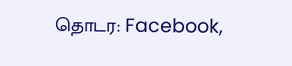தொடர: Facebook,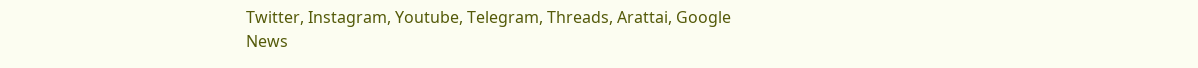Twitter, Instagram, Youtube, Telegram, Threads, Arattai, Google News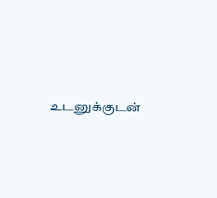உடனுக்குடன்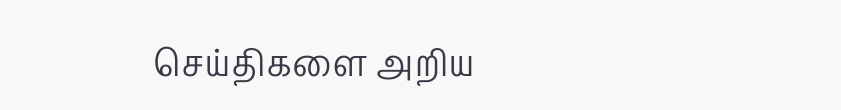செய்திகளை அறிய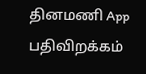தினமணி App பதிவிறக்கம்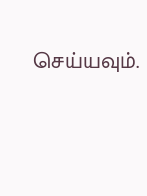செய்யவும்.